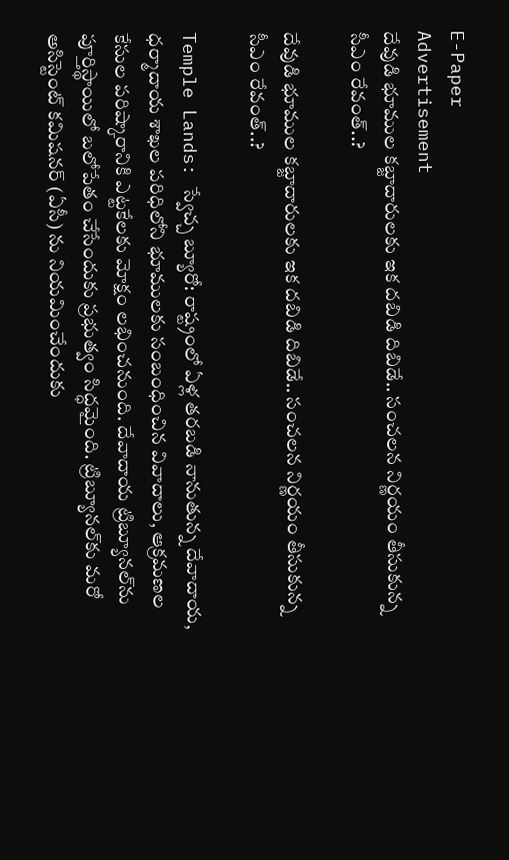E-Paper
Advertisement
దేవుడి భూముల కబ్జాదారులకు ఇక దబిడి దిబిడే.. సంచలన నిర్ణయం తీసుకున్న సీఎం రేవంత్..?

దేవుడి భూముల కబ్జాదారులకు ఇక దబిడి దిబిడే.. సంచలన నిర్ణయం తీసుకున్న సీఎం రేవంత్..?

Temple Lands: స్వేచ్చ బ్యూరో: రాష్ట్రంలో ఏళ్ల తరబడి నానుతున్న దేవాదాయ, ధర్మాదాయ శాఖల పరిధిలోని భూములకు సంబంధించిన వివాదాలు, ఆక్రమణల కేసుల పరిష్కారానికి ఎట్టకేలకు మోక్షం లభించనుంది. దేవాదాయ ట్రిబ్యూనల్‌ను పూర్తిస్థాయిలో బలోపేతం చేసేందుకు ప్రభుత్వం సిద్ధమైంది. ట్రిబ్యూనల్‌కు మరో అసిస్టెంట్ కమిషనర్ (ఏసీ) ను నియమించేందుకు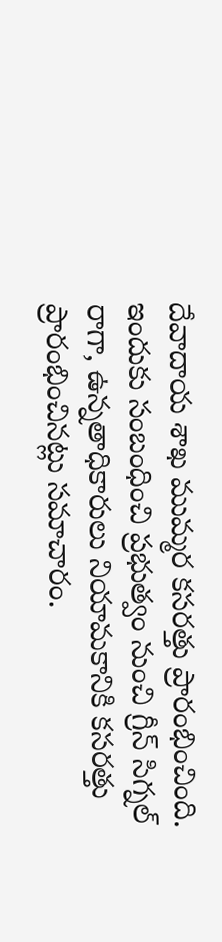దేవాదాయ శాఖ ముమ్మర కసరత్తు ప్రారంభించింది. ఇందుకు సంబంధించి ప్రభుత్వం నుంచి గ్రీన్ సిగ్నల్ రాగా, ఉన్నతాధికారులు నియామకానికి కసరత్తు ప్రారంభించినట్లు సమాచారం.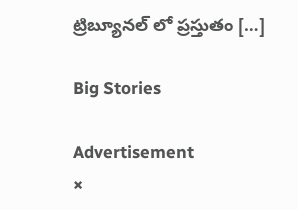ట్రిబ్యూనల్ లో ప్రస్తుతం […]

Big Stories

Advertisement
×